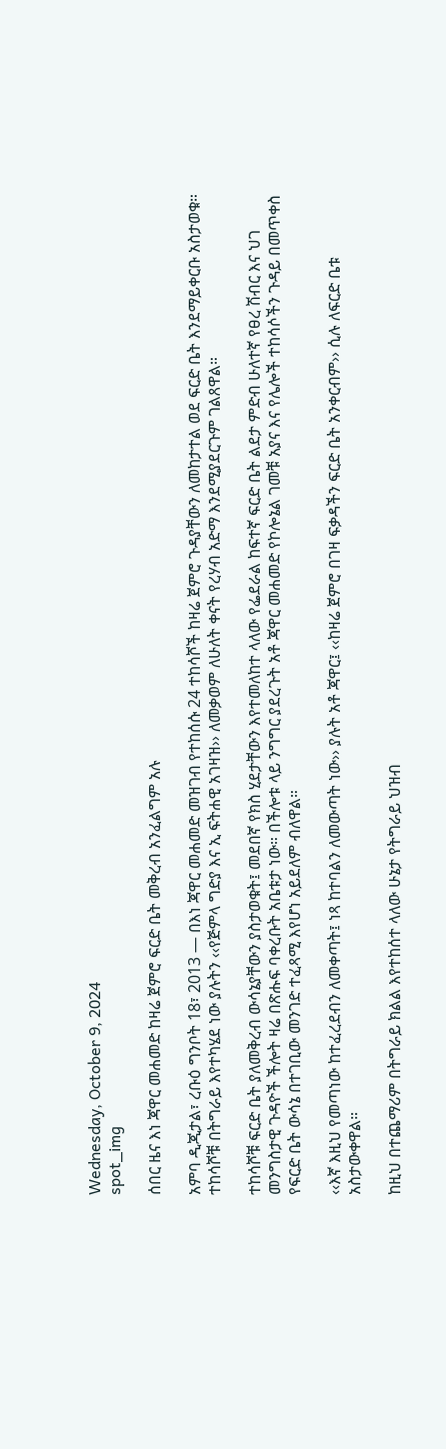Wednesday, October 9, 2024
spot_img

ሰበር ዜና እነ ጃዋር መሐመድ ከዛሬ ጀምሮ ፍርድ ቤት መቅረብ አንፈልግም አሉ

አምባ ዲጂታል፣ ረቡዕ ግንቦት 18፣ 2013 ― በእነ ጃዋር መሐመድ መዝገብ የተከሰሱ 24 ተከሳሾች ከዛሬ ጀምሮ ጉዳያቸውን ለመከታተል ወደ ፍርድ ቤት እንደማይቀርቡ አስታወቁ። ተከሳሾቹ በትግራይ እየተካሄደ ነው ያሉትን ‹‹የጅምላ ግድያ እና ኢ ፍትሐዊ አገዛዝ›› ለመቃወም ለሁለት ቀናት የረሃብ አድማ እንደሚያደርጉም ገልጸዋል።

ተከሳሾቹ ፍርድ ቤት ያለመቅረብ ውሳኔያቸውን ያስታወቁት፤ መደበኛ የክስ ሂደታቸውን እየተመለከተ ላለው የፌደራል ከፍተኛ ፍርድ ቤት ልደታ ምድብ ሁለተኛ የፀረ ሽብር እና ህገ መንግስታዊ ጉዳዮች ችሎት ዛሬ በጽሑፍ ባቀረቡት አቤቱታ ነው። በችሎቱ ላይ ንግግር ያደረጉት አቶ ጃዋር መሐመድ የኮሎኔል ገመቹ አያና እና የሌሎች ተከሳሶችን ጉዳይ በመጥቀስ የፍርድ ቤት ውሳኔ በተገቢው መንገድ ተፈጻሚ እየሆነ አይደለም ብለዋል።

‹‹እኛ እዚህ የመጣነው ከተፈረደብን ለመቀጣት፤ ነጻ ከተባልን ለመውጣት ነው›› ያሉት አቶ ጃዋር፤ ‹‹ከዛሬ ጀምሮ በገዛ ፍቃዳችን ፍርድ ቤት አንቀርብም›› ሲሉ ለፍርድ ቤቱ አስታውቀዋል።

ከዚህ በተጨማሪም በትግራይ ክልል እየተከሰተ ላለው ሁኔታ የትግራይ ህዝብ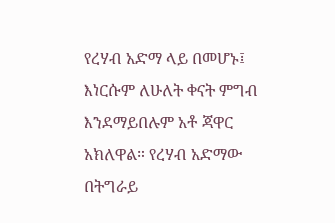የረሃብ አድማ ላይ በመሆኑ፤ እነርሱም ለሁለት ቀናት ምግብ እንደማይበሉም አቶ ጃዋር አክለዋል። የረሃብ አድማው በትግራይ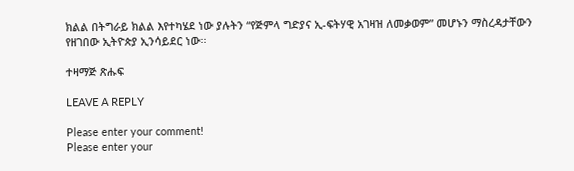ክልል በትግራይ ክልል እየተካሄደ ነው ያሉትን “የጅምላ ግድያና ኢ-ፍትሃዊ አገዛዝ ለመቃወም” መሆኑን ማስረዳታቸውን የዘገበው ኢትዮጵያ ኢንሳይደር ነው፡፡

ተዛማጅ ጽሑፍ

LEAVE A REPLY

Please enter your comment!
Please enter your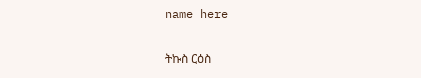name here

ትኩስ ርዕስ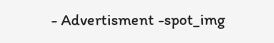- Advertisment -spot_img